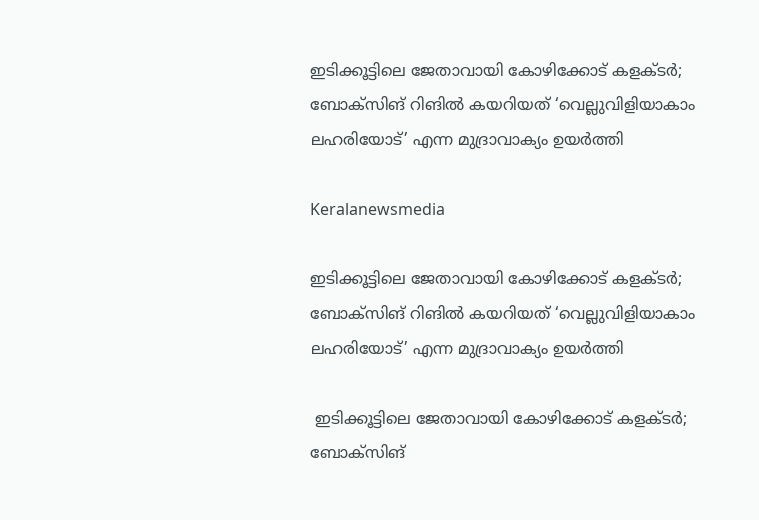ഇടിക്കൂട്ടിലെ ജേതാവായി കോഴിക്കോട് കളക്ടർ; ബോക്സിങ് റിങിൽ കയറിയത് ‘വെല്ലുവിളിയാകാം ലഹരിയോട്’ എന്ന മുദ്രാവാക്യം ഉയര്‍ത്തി

Keralanewsmedia

ഇടിക്കൂട്ടിലെ ജേതാവായി കോഴിക്കോട് കളക്ടർ; ബോക്സിങ് റിങിൽ കയറിയത് ‘വെല്ലുവിളിയാകാം ലഹരിയോട്’ എന്ന മുദ്രാവാക്യം ഉയര്‍ത്തി

 ഇടിക്കൂട്ടിലെ ജേതാവായി കോഴിക്കോട് കളക്ടർ; ബോക്സിങ്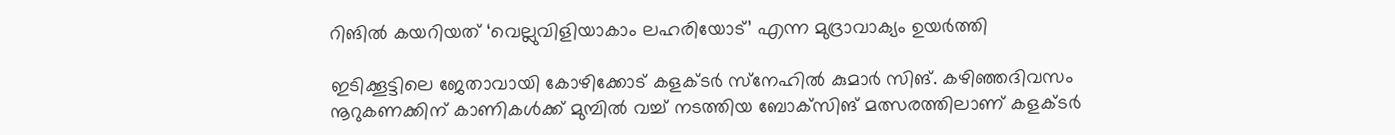റിങിൽ കയറിയത് ‘വെല്ലുവിളിയാകാം ലഹരിയോട്’ എന്ന മുദ്രാവാക്യം ഉയര്‍ത്തി

ഇടിക്കൂട്ടിലെ ജേതാവായി കോഴിക്കോട് കളക്ടര്‍ സ്‌നേഹില്‍ കുമാര്‍ സിങ്. കഴിഞ്ഞദിവസം നൂറുകണക്കിന് കാണികള്‍ക്ക് മുമ്പില്‍ വച്ച് നടത്തിയ ബോക്‌സിങ് മത്സരത്തിലാണ് കളക്ടര്‍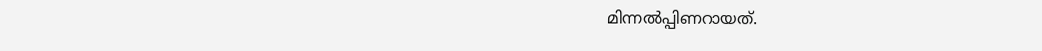മിന്നല്‍പ്പിണറായത്.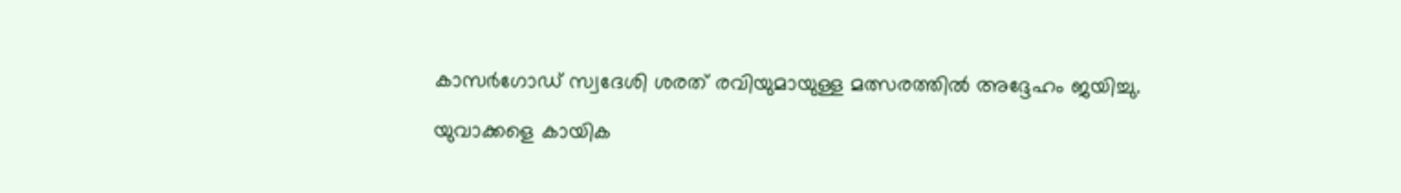കാസര്‍ഗോഡ് സ്വദേശി ശരത് രവിയുമായുള്ള മത്സരത്തില്‍ അദ്ദേഹം ജയിച്ചു.

യുവാക്കളെ കായിക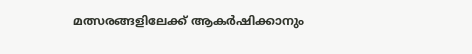മത്സരങ്ങളിലേക്ക് ആകര്‍ഷിക്കാനും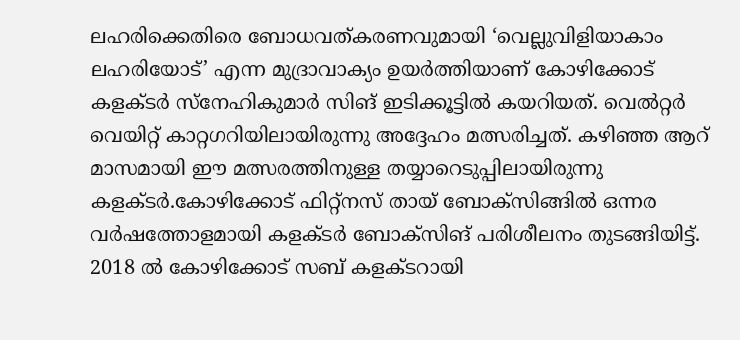ലഹരിക്കെതിരെ ബോധവത്കരണവുമായി ‘വെല്ലുവിളിയാകാം ലഹരിയോട്’ എന്ന മുദ്രാവാക്യം ഉയര്‍ത്തിയാണ് കോഴിക്കോട് കളക്ടര്‍ സ്‌നേഹികുമാര്‍ സിങ് ഇടിക്കൂട്ടില്‍ കയറിയത്. വെല്‍റ്റര്‍ വെയിറ്റ് കാറ്റഗറിയിലായിരുന്നു അദ്ദേഹം മത്സരിച്ചത്. കഴിഞ്ഞ ആറ് മാസമായി ഈ മത്സരത്തിനുള്ള തയ്യാറെടുപ്പിലായിരുന്നു കളക്ടര്‍.കോഴിക്കോട് ഫിറ്റ്‌നസ് തായ് ബോക്‌സിങ്ങില്‍ ഒന്നര വര്‍ഷത്തോളമായി കളക്ടര്‍ ബോക്‌സിങ് പരിശീലനം തുടങ്ങിയിട്ട്. 2018 ല്‍ കോഴിക്കോട് സബ് കളക്ടറായി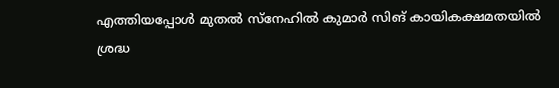എത്തിയപ്പോള്‍ മുതല്‍ സ്‌നേഹില്‍ കുമാര്‍ സിങ് കായികക്ഷമതയില്‍ ശ്രദ്ധ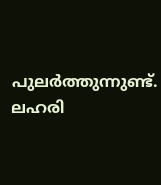പുലര്‍ത്തുന്നുണ്ട്. ലഹരി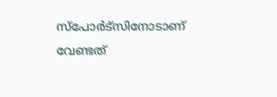സ്‌പോര്‍ട്‌സിനോടാണ് വേണ്ടത്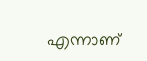എന്നാണ്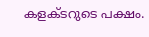കളക്ടറുടെ പക്ഷം.